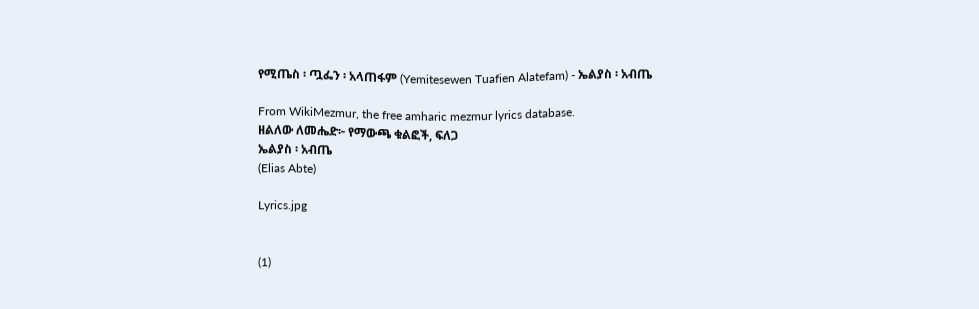የሚጤስ ፡ ጧፌን ፡ አላጠፋም (Yemitesewen Tuafien Alatefam) - ኤልያስ ፡ አብጤ

From WikiMezmur, the free amharic mezmur lyrics database.
ዘልለው ለመሔድ፦ የማውጫ ቁልፎች, ፍለጋ
ኤልያስ ፡ አብጤ
(Elias Abte)

Lyrics.jpg


(1)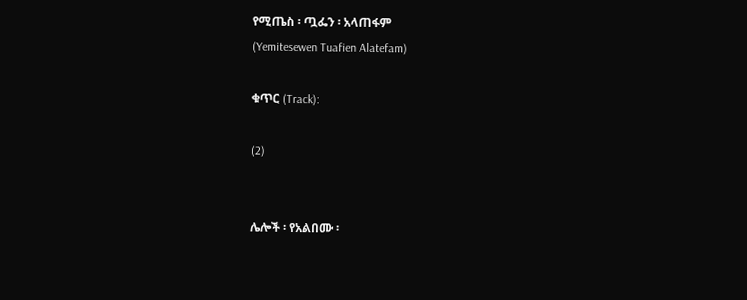የሚጤስ ፡ ጧፌን ፡ አላጠፋም
(Yemitesewen Tuafien Alatefam)

ቁጥር (Track):

(2)


ሌሎች ፡ የአልበሙ ፡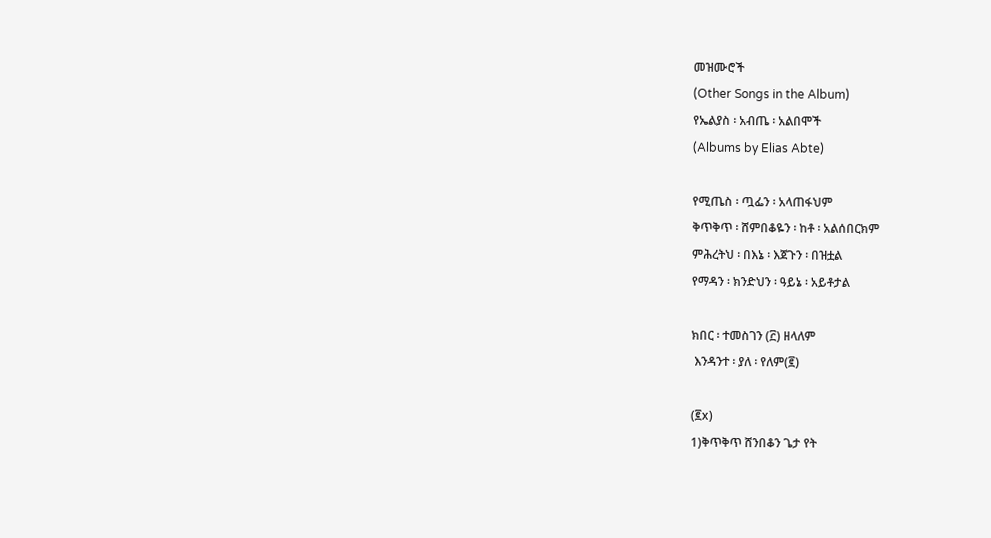መዝሙሮች
(Other Songs in the Album)
የኤልያስ ፡ አብጤ ፡ አልበሞች
(Albums by Elias Abte)

የሚጤስ ፡ ጧፌን ፡ አላጠፋህም
ቅጥቅጥ ፡ ሸምበቆዬን ፡ ከቶ ፡ አልሰበርክም
ምሕረትህ ፡ በእኔ ፡ እጀጉን ፡ በዝቷል
የማዳን ፡ ክንድህን ፡ ዓይኔ ፡ አይቶታል

ክበር ፡ ተመስገን (፫) ዘላለም
 እንዳንተ ፡ ያለ ፡ የለም(፪)

(፪x)
1)ቅጥቅጥ ሸንበቆን ጌታ የት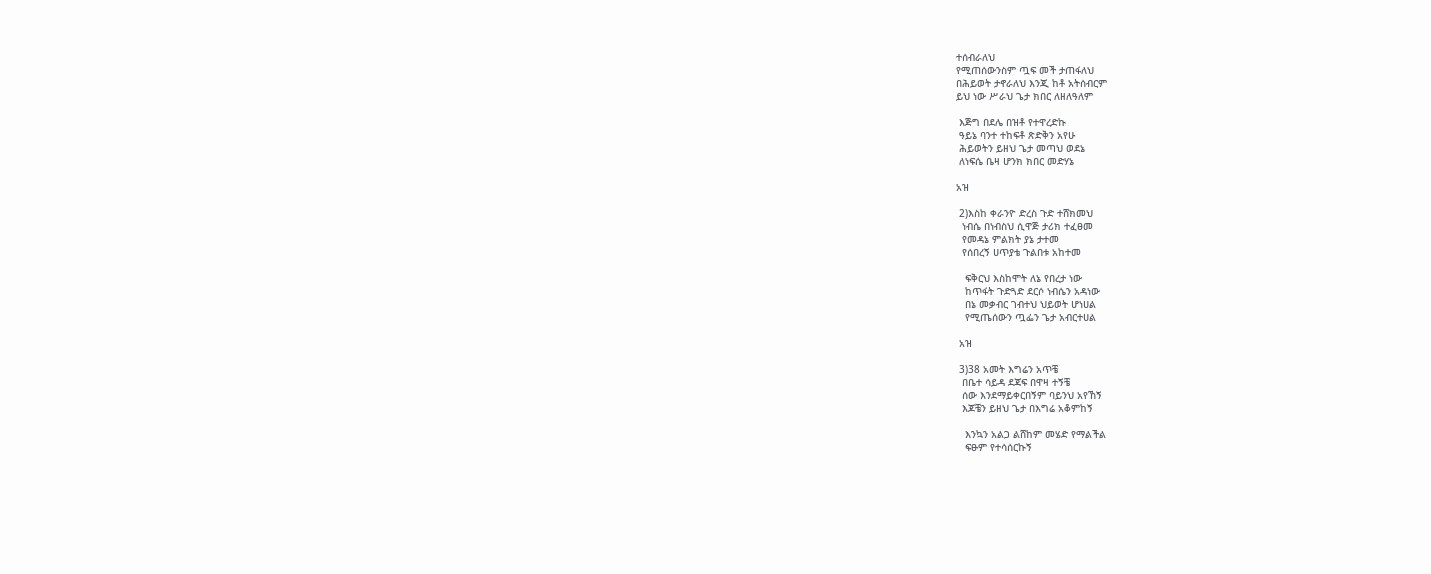ተሰብራለህ
የሚጠሰውንስም ጧፍ መች ታጠፋለህ
በሕይወት ታኖራለህ እንጂ ከቶ አትሰብርም
ይህ ነው ሥራህ ጌታ ክበር ለዘለዓለም

 እጅግ በደሌ በዝቶ የተዋረድኩ
 ዓይኔ ባንተ ተከፍቶ ጽድቅን አየሁ
 ሕይወትን ይዘህ ጌታ መጣህ ወደኔ
 ለነፍሴ ቤዛ ሆንክ ክበር መድሃኔ

አዝ

 2)እስከ ቀራንዮ ድረስ ጉድ ተሸክመህ
  ነብሴ በነብስህ ሲዋጅ ታሪክ ተፈፀመ
  የመዳኔ ምልክት ያኔ ታተመ
  የሰበረኝ ሀጥያቴ ጉልበቱ አከተመ

   ፍቅርህ እስከሞት ለኔ የበረታ ነው
   ከጥፋት ጉድጓድ ደርሶ ነብሴን አዳነው
   በኔ መቃብር ገብተህ ህይወት ሆነሀል
   የሚጤሰውን ጧፌን ጌታ አብርተሀል

 አዝ

 3)38 አመት እግሬን አጥቼ
  በቤተ ሳይዳ ደጃፍ በዋዛ ተኝቼ
  ሰው እንደማይቀርበኝም ባይንህ አየኸኝ
  እጆቼን ይዘህ ጌታ በእግሬ አቆምከኝ

   እንኳን አልጋ ልሸከም መሄድ የማልችል
   ፍፁም የተሳሰርኩኝ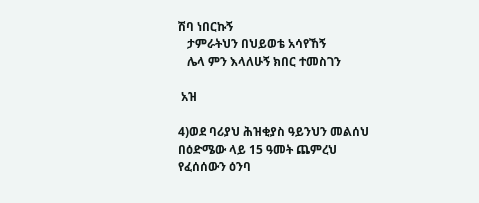ሽባ ነበርኩኝ
   ታምራትህን በህይወቴ አሳየኸኝ
   ሌላ ምን እላለሁኝ ክበር ተመስገን

 አዝ

4)ወደ ባሪያህ ሕዝቂያስ ዓይንህን መልሰህ
በዕድሜው ላይ 15 ዓመት ጨምረህ
የፈሰሰውን ዕንባ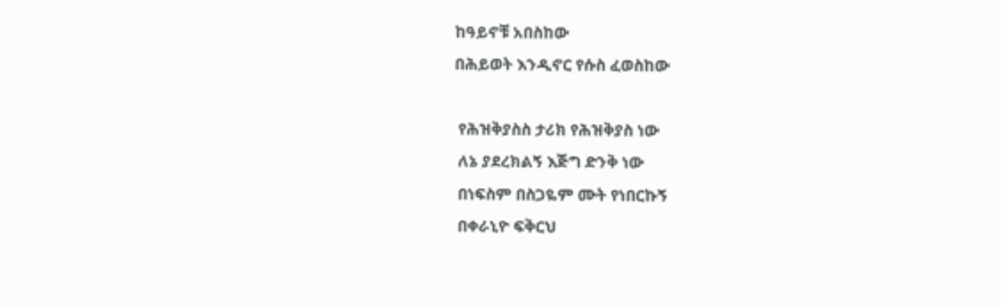ከዓይኖቹ አበስከው
በሕይወት እንዲኖር የሱስ ፈወስከው

 የሕዝቅያስስ ታሪክ የሕዝቅያስ ነው
 ለኔ ያደረክልኝ እጅግ ድንቅ ነው
 በነፍስም በስጋዬም ሙት የነበርኩኝ
 በቀራኒዮ ፍቅርህ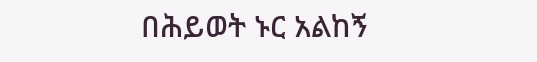በሕይወት ኑር አልከኝ